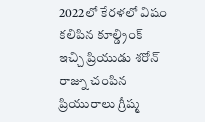2022లో కేరళలో విషం కలిపిన కూల్డ్రింక్ ఇచ్చి ప్రియుడు శరోన్ రాజ్ను చంపిన ప్రియురాలు గ్రీష్మ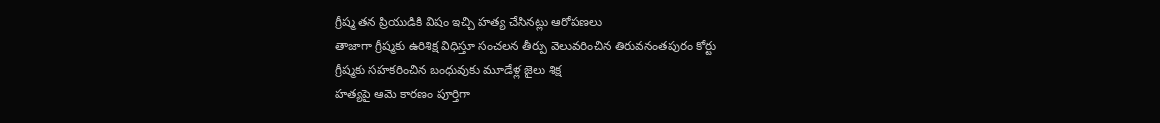గ్రీష్మ తన ప్రియుడికి విషం ఇచ్చి హత్య చేసినట్లు ఆరోపణలు
తాజాగా గ్రీష్మకు ఉరిశిక్ష విధిస్తూ సంచలన తీర్పు వెలువరించిన తిరువనంతపురం కోర్టు
గ్రీష్మకు సహకరించిన బంధువుకు మూడేళ్ల జైలు శిక్ష
హత్యపై ఆమె కారణం పూర్తిగా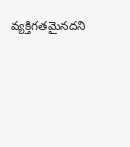వ్యక్తిగతమైనదని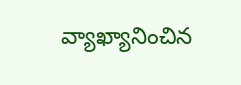వ్యాఖ్యానించిన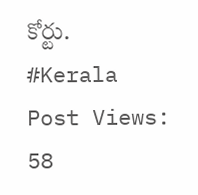కోర్టు.
#Kerala
Post Views: 58